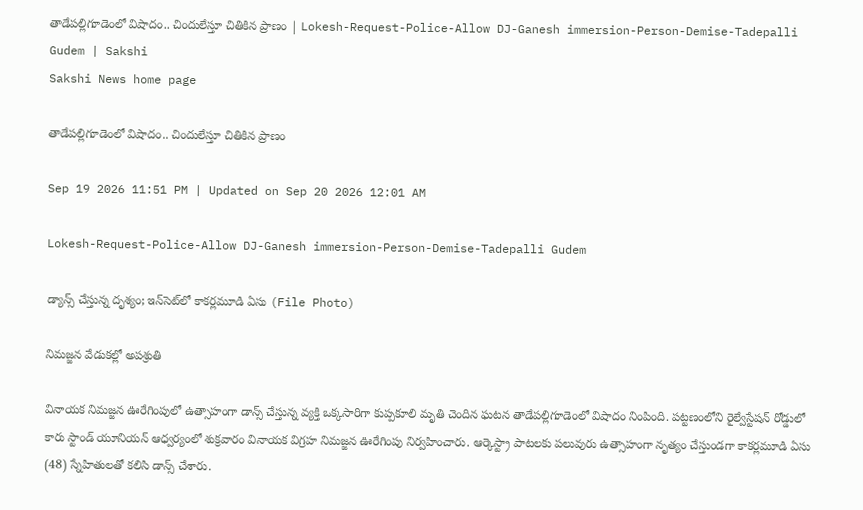తాడేపల్లిగూడెంలో విషాదం.. చిందులేస్తూ చితికిన ప్రాణం | Lokesh-Request-Police-Allow DJ-Ganesh immersion-Person-Demise-Tadepalli Gudem | Sakshi
Sakshi News home page

తాడేపల్లిగూడెంలో విషాదం.. చిందులేస్తూ చితికిన ప్రాణం

Sep 19 2026 11:51 PM | Updated on Sep 20 2026 12:01 AM

Lokesh-Request-Police-Allow DJ-Ganesh immersion-Person-Demise-Tadepalli Gudem

డ్యాన్స్‌ చేస్తున్న దృశ్యం; ఇన్‌సెట్‌లో కాకర్లమూడి ఏసు (File Photo)

నిమజ్జన వేడుకల్లో అపశ్రుతి

వినాయక నిమజ్జన ఊరేగింపులో ఉత్సాహంగా డాన్స్ చేస్తున్న వ్యక్తి ఒక్కసారిగా కుప్పకూలి మృతి చెందిన ఘటన తాడేపల్లిగూడెంలో విషాదం నింపింది. పట్టణంలోని రైల్వేస్టేషన్‌ రోడ్డులో కారు స్టాండ్‌ యూనియన్‌ ఆధ్వర్యంలో శుక్రవారం వినాయక విగ్రహ నిమజ్జన ఊరేగింపు నిర్వహించారు. ఆర్కెస్ట్రా పాటలకు పలువురు ఉత్సాహంగా నృత్యం చేస్తుండగా కాకర్లమూడి ఏసు (48) స్నేహితులతో కలిసి డాన్స్‌ చేశారు.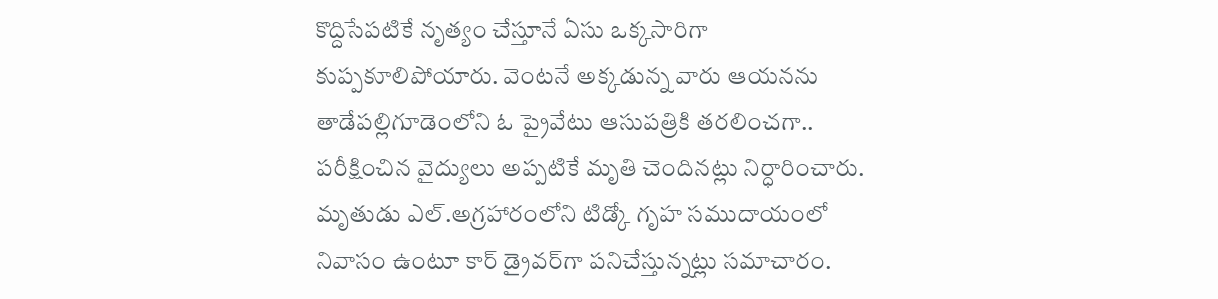కొద్దిసేపటికే నృత్యం చేస్తూనే ఏసు ఒక్కసారిగా కుప్పకూలిపోయారు. వెంటనే అక్కడున్న వారు ఆయనను తాడేపల్లిగూడెంలోని ఓ ప్రైవేటు ఆసుపత్రికి తరలించగా.. పరీక్షించిన వైద్యులు అప్పటికే మృతి చెందినట్లు నిర్ధారించారు. మృతుడు ఎల్‌.అగ్రహారంలోని టిడ్కో గృహ సముదాయంలో నివాసం ఉంటూ కార్‌ డ్రైవర్‌గా పనిచేస్తున్నట్లు సమాచారం.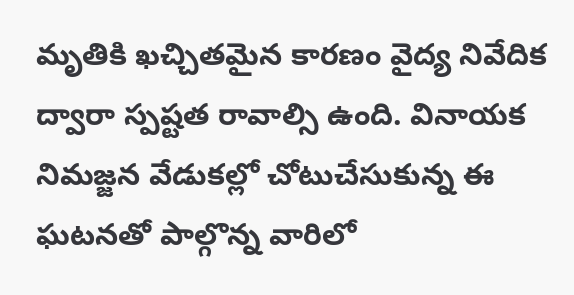మృతికి ఖచ్చితమైన కారణం వైద్య నివేదిక ద్వారా స్పష్టత రావాల్సి ఉంది. వినాయక నిమజ్జన వేడుకల్లో చోటుచేసుకున్న ఈ ఘటనతో పాల్గొన్న వారిలో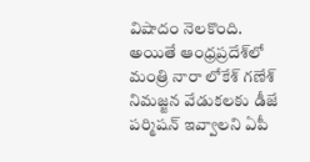విషాదం నెలకొంది. అయితే ఆంధ్రప్రదేశ్‌లో మంత్రి నారా లోకేశ్ గణేశ్ నిమజ్జన వేడుకలకు డీజే పర్మిషన్ ఇవ్వాలని ఏపీ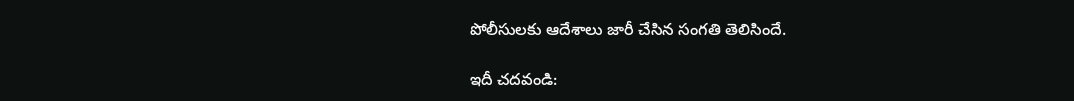పోలీసులకు ఆదేశాలు జారీ చేసిన సంగతి తెలిసిందే.

ఇదీ చదవండి: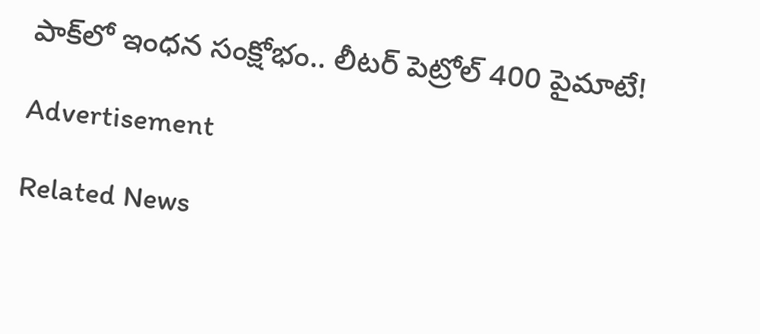పాక్‌లో ఇంధ‌న సంక్షోభం.. లీట‌ర్ పెట్రోల్ 400 పైమాటే!

Advertisement

Related News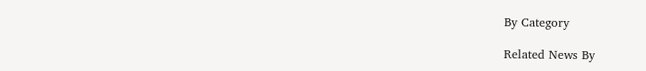By Category

Related News By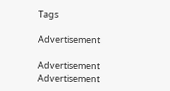Tags

Advertisement

Advertisement
Advertisement